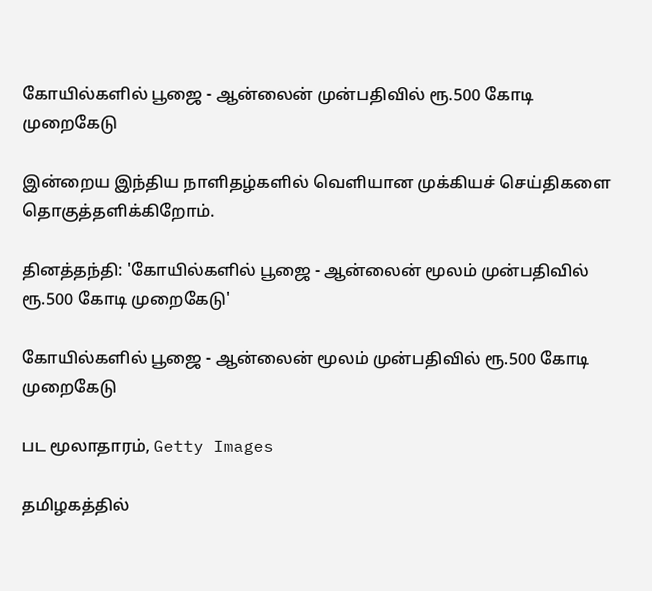கோயில்களில் பூஜை - ஆன்லைன் முன்பதிவில் ரூ.500 கோடி முறைகேடு

இன்றைய இந்திய நாளிதழ்களில் வெளியான முக்கியச் செய்திகளை தொகுத்தளிக்கிறோம்.

தினத்தந்தி: 'கோயில்களில் பூஜை - ஆன்லைன் மூலம் முன்பதிவில் ரூ.500 கோடி முறைகேடு'

கோயில்களில் பூஜை - ஆன்லைன் மூலம் முன்பதிவில் ரூ.500 கோடி முறைகேடு

பட மூலாதாரம், Getty Images

தமிழகத்தில்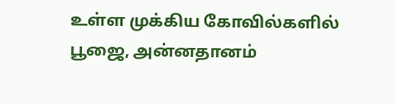உள்ள முக்கிய கோவில்களில் பூஜை, அன்னதானம்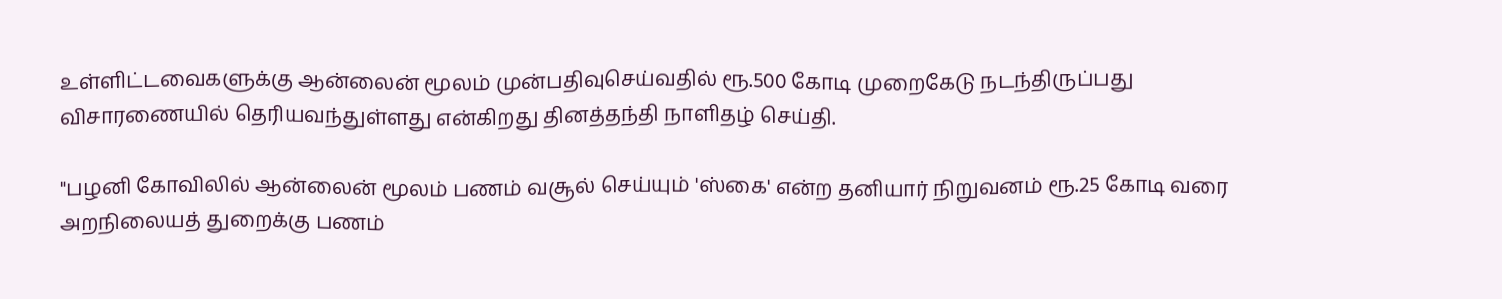உள்ளிட்டவைகளுக்கு ஆன்லைன் மூலம் முன்பதிவுசெய்வதில் ரூ.500 கோடி முறைகேடு நடந்திருப்பது விசாரணையில் தெரியவந்துள்ளது என்கிறது தினத்தந்தி நாளிதழ் செய்தி.

"பழனி கோவிலில் ஆன்லைன் மூலம் பணம் வசூல் செய்யும் 'ஸ்கை' என்ற தனியார் நிறுவனம் ரூ.25 கோடி வரை அறநிலையத் துறைக்கு பணம்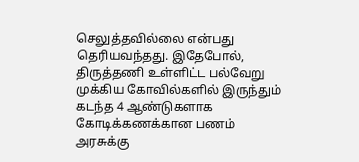செலுத்தவில்லை என்பது தெரியவந்தது. இதேபோல், திருத்தணி உள்ளிட்ட பல்வேறு முக்கிய கோவில்களில் இருந்தும் கடந்த 4 ஆண்டுகளாக கோடிக்கணக்கான பணம் அரசுக்கு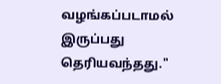வழங்கப்படாமல் இருப்பது தெரியவந்தது."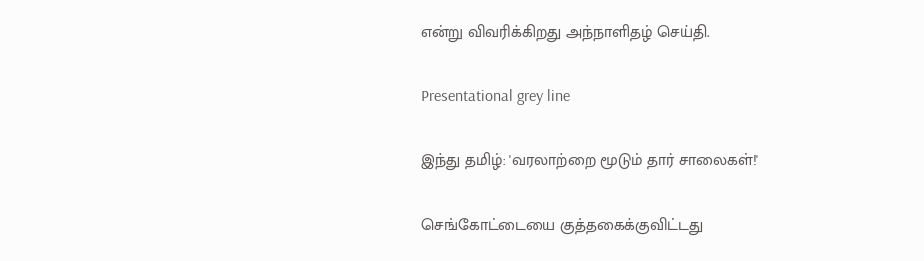என்று விவரிக்கிறது அந்நாளிதழ் செய்தி.

Presentational grey line

இந்து தமிழ்: 'வரலாற்றை மூடும் தார் சாலைகள்!'

செங்கோட்டையை குத்தகைக்குவிட்டது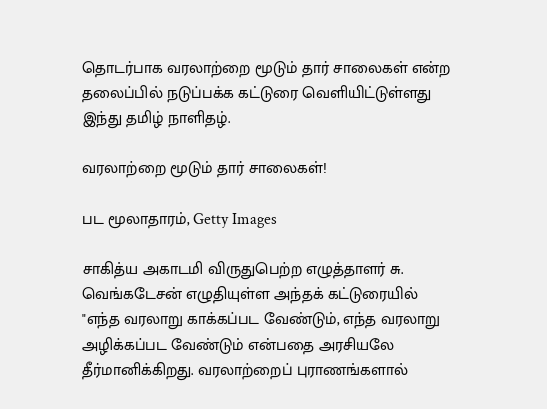தொடர்பாக வரலாற்றை மூடும் தார் சாலைகள் என்ற தலைப்பில் நடுப்பக்க கட்டுரை வெளியிட்டுள்ளது இந்து தமிழ் நாளிதழ்.

வரலாற்றை மூடும் தார் சாலைகள்!

பட மூலாதாரம், Getty Images

சாகித்ய அகாடமி விருதுபெற்ற எழுத்தாளர் சு. வெங்கடேசன் எழுதியுள்ள அந்தக் கட்டுரையில் "எந்த வரலாறு காக்கப்பட வேண்டும், எந்த வரலாறு அழிக்கப்பட வேண்டும் என்பதை அரசியலே தீர்மானிக்கிறது. வரலாற்றைப் புராணங்களால்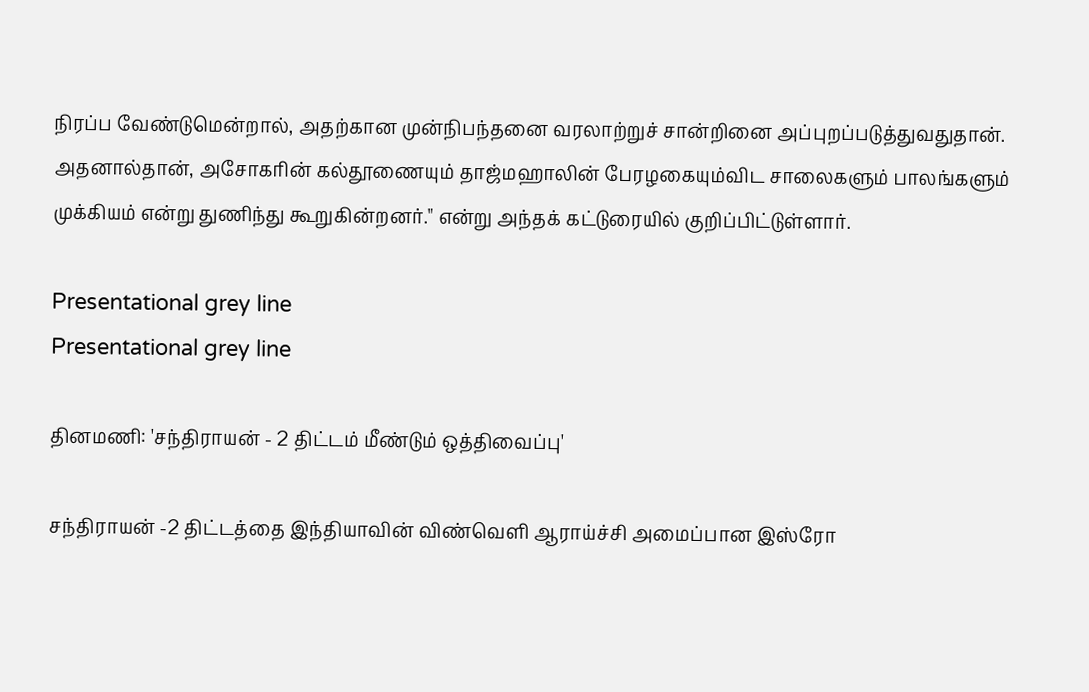நிரப்ப வேண்டுமென்றால், அதற்கான முன்நிபந்தனை வரலாற்றுச் சான்றினை அப்புறப்படுத்துவதுதான். அதனால்தான், அசோகரின் கல்தூணையும் தாஜ்மஹாலின் பேரழகையும்விட சாலைகளும் பாலங்களும் முக்கியம் என்று துணிந்து கூறுகின்றனர்." என்று அந்தக் கட்டுரையில் குறிப்பிட்டுள்ளார்.

Presentational grey line
Presentational grey line

தினமணி: 'சந்திராயன் - 2 திட்டம் மீண்டும் ஒத்திவைப்பு'

சந்திராயன் -2 திட்டத்தை இந்தியாவின் விண்வெளி ஆராய்ச்சி அமைப்பான இஸ்ரோ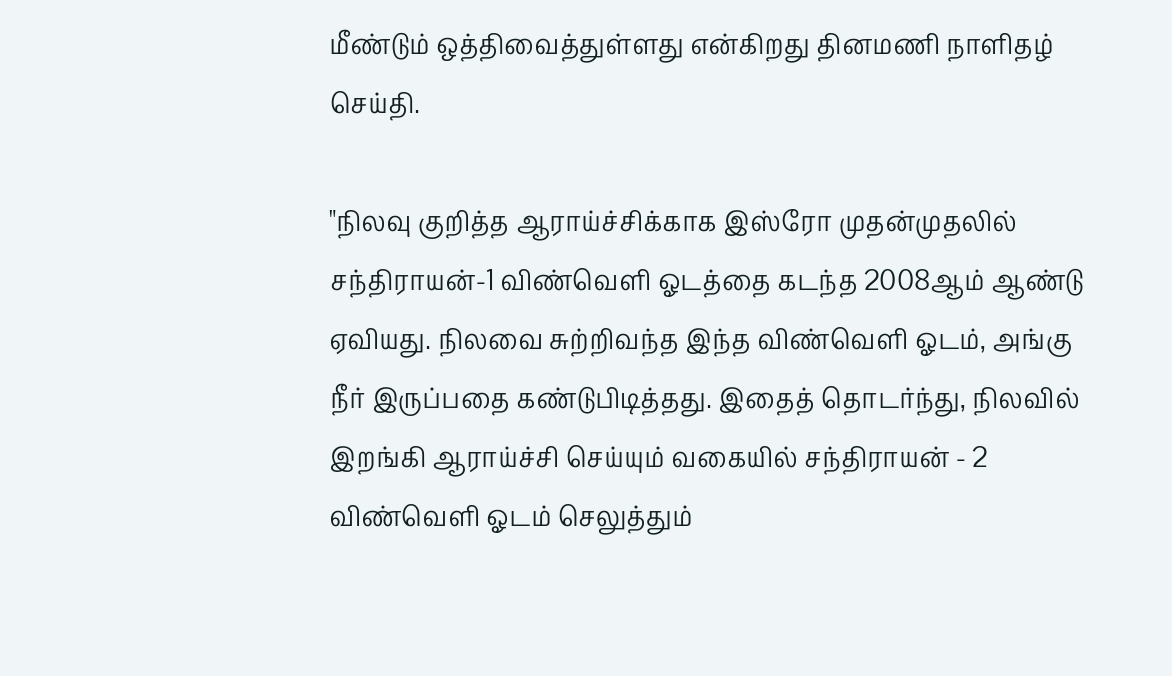மீண்டும் ஒத்திவைத்துள்ளது என்கிறது தினமணி நாளிதழ் செய்தி.

"நிலவு குறித்த ஆராய்ச்சிக்காக இஸ்ரோ முதன்முதலில் சந்திராயன்-1 விண்வெளி ஓடத்தை கடந்த 2008ஆம் ஆண்டு ஏவியது. நிலவை சுற்றிவந்த இந்த விண்வெளி ஓடம், அங்கு நீர் இருப்பதை கண்டுபிடித்தது. இதைத் தொடர்ந்து, நிலவில் இறங்கி ஆராய்ச்சி செய்யும் வகையில் சந்திராயன் - 2 விண்வெளி ஓடம் செலுத்தும்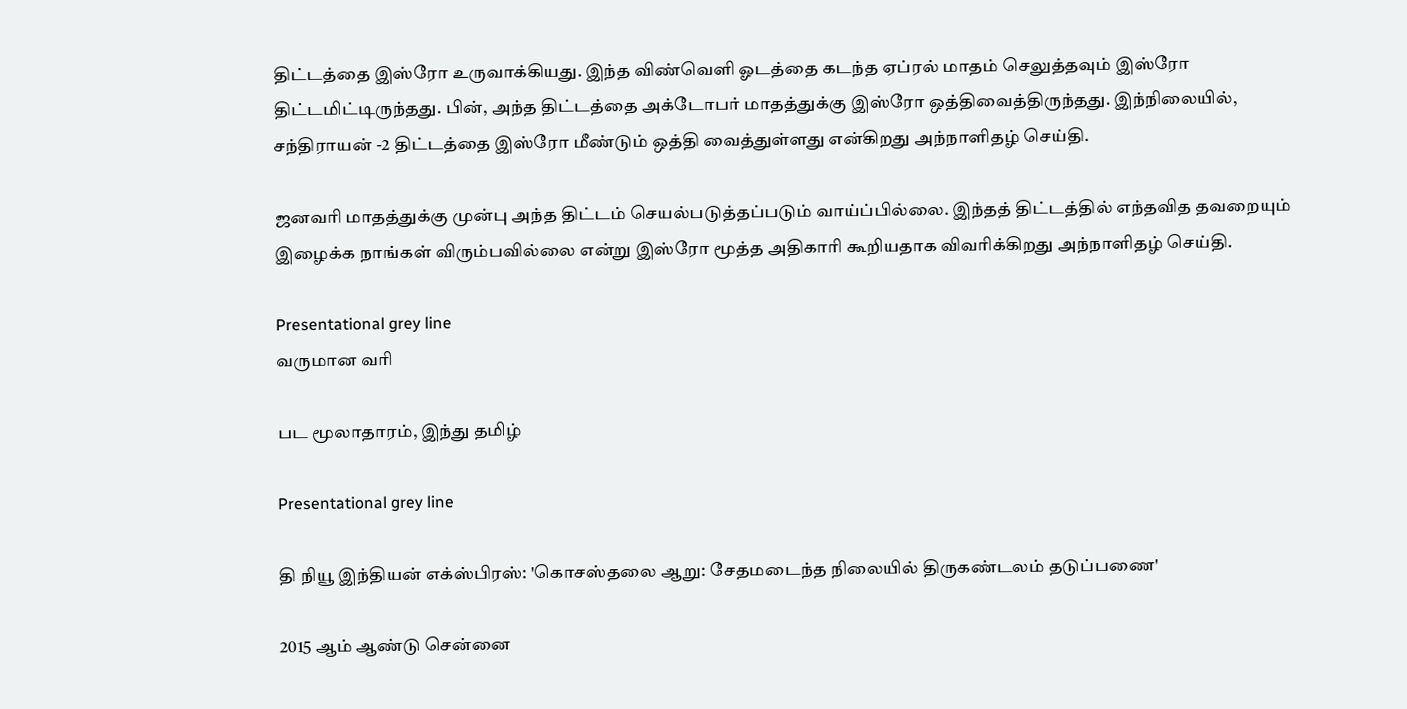திட்டத்தை இஸ்ரோ உருவாக்கியது. இந்த விண்வெளி ஓடத்தை கடந்த ஏப்ரல் மாதம் செலுத்தவும் இஸ்ரோ திட்டமிட்டிருந்தது. பின், அந்த திட்டத்தை அக்டோபர் மாதத்துக்கு இஸ்ரோ ஒத்திவைத்திருந்தது. இந்நிலையில், சந்திராயன் -2 திட்டத்தை இஸ்ரோ மீண்டும் ஒத்தி வைத்துள்ளது என்கிறது அந்நாளிதழ் செய்தி.

ஜனவரி மாதத்துக்கு முன்பு அந்த திட்டம் செயல்படுத்தப்படும் வாய்ப்பில்லை. இந்தத் திட்டத்தில் எந்தவித தவறையும் இழைக்க நாங்கள் விரும்பவில்லை என்று இஸ்ரோ மூத்த அதிகாரி கூறியதாக விவரிக்கிறது அந்நாளிதழ் செய்தி.

Presentational grey line
வருமான வரி

பட மூலாதாரம், இந்து தமிழ்

Presentational grey line

தி நியூ இந்தியன் எக்ஸ்பிரஸ்: 'கொசஸ்தலை ஆறு: சேதமடைந்த நிலையில் திருகண்டலம் தடுப்பணை'

2015 ஆம் ஆண்டு சென்னை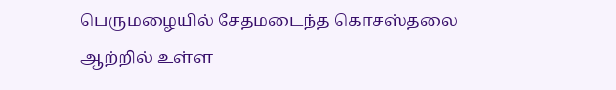பெருமழையில் சேதமடைந்த கொசஸ்தலை ஆற்றில் உள்ள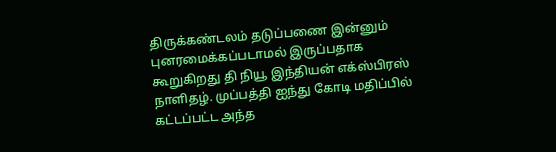திருக்கண்டலம் தடுப்பணை இன்னும் புனரமைக்கப்படாமல் இருப்பதாக கூறுகிறது தி நியூ இந்தியன் எக்ஸ்பிரஸ் நாளிதழ். முப்பத்தி ஐந்து கோடி மதிப்பில் கட்டப்பட்ட அந்த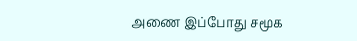அணை இப்போது சமூக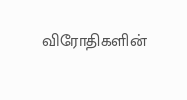விரோதிகளின்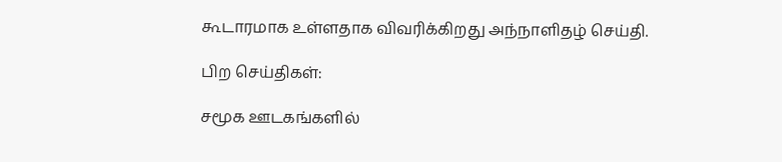கூடாரமாக உள்ளதாக விவரிக்கிறது அந்நாளிதழ் செய்தி.

பிற செய்திகள்:

சமூக ஊடகங்களில்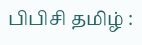பிபிசி தமிழ் :